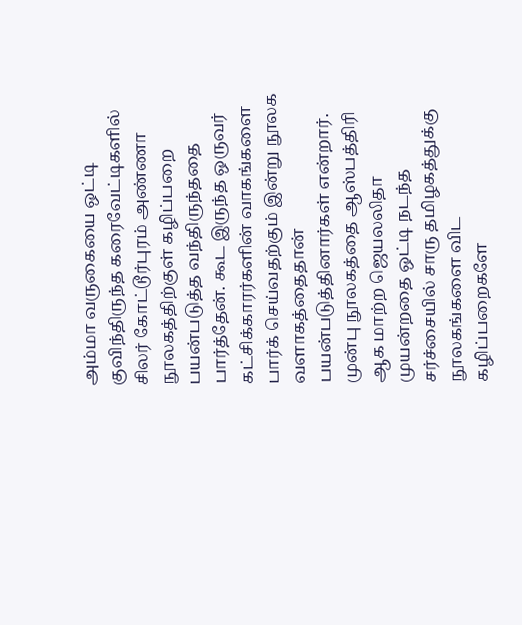அம்மா வருகையை ஒட்டி குவிந்திருந்த கரைவேட்டிகளில் சிலர் கோட்டூர்புரம் அண்ணா நூலகத்திற்குள் கழிப்பறை பயன்படுத்த வந்திருந்ததை பார்த்தேன். கூட இருந்த ஒருவர் கட்சிக்காரர்களின் வாகங்களை பார்க் செய்வதற்கும் இன்று நூலக வளாகத்தைதான் பயன்படுத்தினார்கள் என்றார். முன்பு நூலகத்தை ஆஸ்பத்திரி ஆக மாற்ற ஜெயலலிதா முயன்றதை ஒட்டி நடந்த சர்ச்சையில் சாரு தமிழகத்துக்கு நூலகங்களை விட கழிப்பறைகளே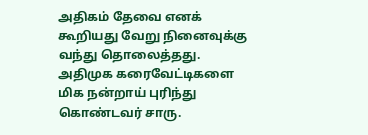அதிகம் தேவை எனக் கூறியது வேறு நினைவுக்கு வந்து தொலைத்தது. அதிமுக கரைவேட்டிகளை மிக நன்றாய் புரிந்து கொண்டவர் சாரு.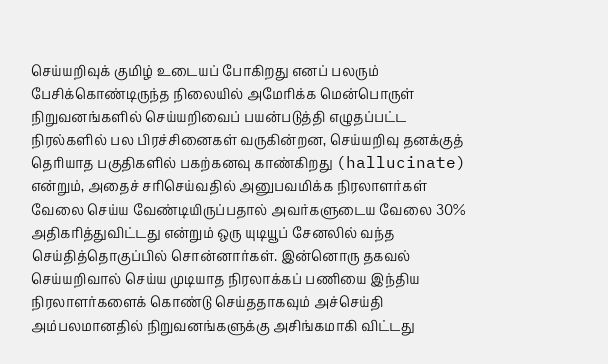செய்யறிவுக் குமிழ் உடையப் போகிறது எனப் பலரும் பேசிக்கொண்டிருந்த நிலையில் அமேரிக்க மென்பொருள் நிறுவனங்களில் செய்யறிவைப் பயன்படுத்தி எழுதப்பட்ட நிரல்களில் பல பிரச்சினைகள் வருகின்றன, செய்யறிவு தனக்குத் தெரியாத பகுதிகளில் பகற்கனவு காண்கிறது (hallucinate) என்றும், அதைச் சரிசெய்வதில் அனுபவமிக்க நிரலாளர்கள் வேலை செய்ய வேண்டியிருப்பதால் அவர்களுடைய வேலை 30% அதிகரித்துவிட்டது என்றும் ஒரு யுடியூப் சேனலில் வந்த செய்தித்தொகுப்பில் சொன்னார்கள். இன்னொரு தகவல் செய்யறிவால் செய்ய முடியாத நிரலாக்கப் பணியை இந்திய நிரலாளர்களைக் கொண்டு செய்ததாகவும் அச்செய்தி அம்பலமானதில் நிறுவனங்களுக்கு அசிங்கமாகி விட்டது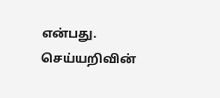என்பது. செய்யறிவின்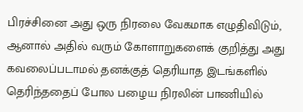பிரச்சினை அது ஒரு நிரலை வேகமாக எழுதிவிடும், ஆனால் அதில் வரும் கோளாறுகளைக் குறித்து அது கவலைப்படாமல் தனக்குத் தெரியாத இடங்களில் தெரிந்ததைப் போல பழைய நிரலின் பாணியில்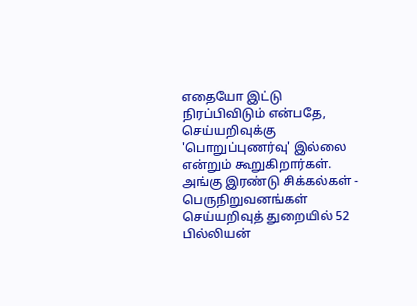எதையோ இட்டு நிரப்பிவிடும் என்பதே, செய்யறிவுக்கு 'பொறுப்புணர்வு' இல்லை என்றும் கூறுகிறார்கள். அங்கு இரண்டு சிக்கல்கள் - பெருநிறுவனங்கள் செய்யறிவுத் துறையில் 52 பில்லியன்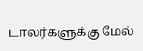டாலர்களுக்கு மேல்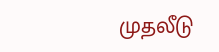முதலீடு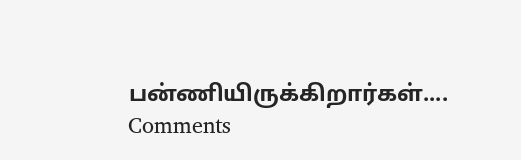பன்ணியிருக்கிறார்கள்....
Comments